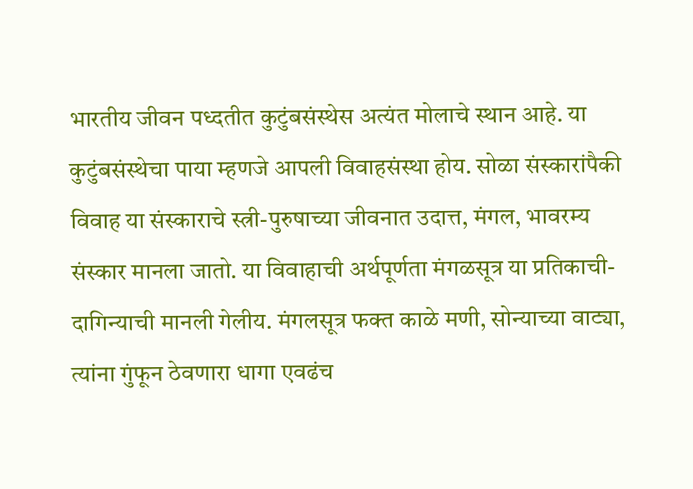भारतीय जीवन पध्दतीत कुटुंबसंस्थेस अत्यंत मोलाचे स्थान आहे. या कुटुंबसंस्थेचा पाया म्हणजे आपली विवाहसंस्था होय. सोळा संस्कारांपैकी विवाह या संस्काराचे स्त्री-पुरुषाच्या जीवनात उदात्त, मंगल, भावरम्य संस्कार मानला जातो. या विवाहाची अर्थपूर्णता मंगळसूत्र या प्रतिकाची- दागिन्याची मानली गेलीय. मंगलसूत्र फक्त काळे मणी, सोन्याच्या वाट्या, त्यांना गुंफून ठेवणारा धागा एवढंच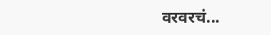वरवरचं...